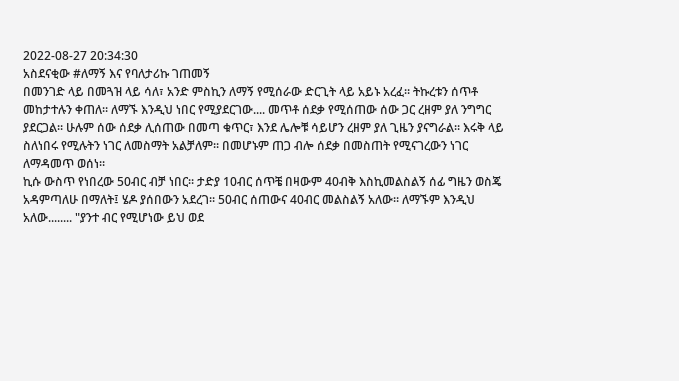2022-08-27 20:34:30
አስደናቂው #ለማኝ እና የባለታሪኩ ገጠመኝ
በመንገድ ላይ በመጓዝ ላይ ሳለ፣ አንድ ምስኪን ለማኝ የሚሰራው ድርጊት ላይ አይኑ አረፈ። ትኩረቱን ሰጥቶ መከታተሉን ቀጠለ። ለማኙ እንዲህ ነበር የሚያደርገው.... መጥቶ ሰደቃ የሚሰጠው ሰው ጋር ረዘም ያለ ንግግር ያደርጋል። ሁሉም ሰው ሰደቃ ሊሰጠው በመጣ ቁጥር፣ እንደ ሌሎቹ ሳይሆን ረዘም ያለ ጊዜን ያናግራል። እሩቅ ላይ ስለነበሩ የሚሉትን ነገር ለመስማት አልቻለም። በመሆኑም ጠጋ ብሎ ሰደቃ በመስጠት የሚናገረውን ነገር ለማዳመጥ ወሰነ።
ኪሱ ውስጥ የነበረው 50ብር ብቻ ነበር። ታድያ 10ብር ሰጥቼ በዛውም 40ብቅ እስኪመልስልኝ ሰፊ ግዜን ወስጄ አዳምጣለሁ በማለት፤ ሄዶ ያሰበውን አደረገ። 50ብር ሰጠውና 40ብር መልስልኝ አለው። ለማኙም እንዲህ አለው........ "ያንተ ብር የሚሆነው ይህ ወደ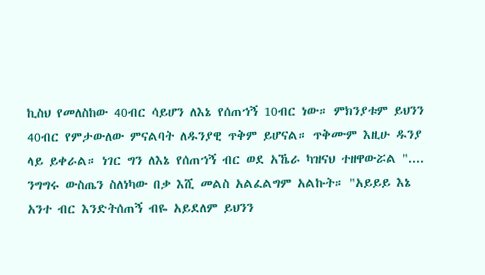ኪስህ የመለስከው 40ብር ሳይሆን ለእኔ የሰጠኀኝ 10ብር ነው። ምክንያቱም ይህንን 40ብር የምታውለው ምናልባት ለዱንያዊ ጥቅም ይሆናል። ጥቅሙም እዚሁ ዱንያ ላይ ይቀራል። ነገር ግን ለእኔ የሰጠኀኝ ብር ወደ አኼራ ካዝናህ ተዘዋውሯል "....
ንግግሩ ውስጤን ስለነካው በቃ እሺ መልስ አልፈልግም አልኩት። "አይይይ እኔ አንተ ብር እንድትሰጠኝ ብዬ አይደለም ይህንን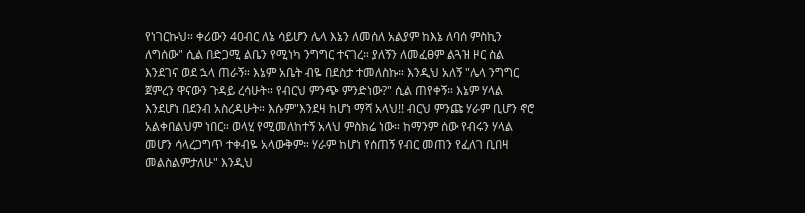የነገርኩህ። ቀሪውን 40ብር ለኔ ሳይሆን ሌላ እኔን ለመሰለ አልያም ከእኔ ለባሰ ምስኪን ለግሰው" ሲል በድጋሚ ልቤን የሚነካ ንግግር ተናገረ። ያለኝን ለመፈፀም ልጓዝ ዞር ስል እንደገና ወደ ኋላ ጠራኝ። እኔም አቤት ብዬ በደስታ ተመለስኩ። እንዲህ አለኝ "ሌላ ንግግር ጀምረን ዋናውን ጉዳይ ረሳሁት። የብርህ ምንጭ ምንድነው?" ሲል ጠየቀኝ። እኔም ሃላል እንደሆነ በደንብ አስረዳሁት። እሱም"እንደዛ ከሆነ ማሻ አላህ!! ብርህ ምንጩ ሃራም ቢሆን ኖሮ አልቀበልህም ነበር። ወላሂ የሚመለከተኝ አላህ ምስክሬ ነው። ከማንም ሰው የብሩን ሃላል መሆን ሳላረጋግጥ ተቀብዬ አላውቅም። ሃራም ከሆነ የሰጠኝ የብር መጠን የፈለገ ቢበዛ መልስልምታለሁ" እንዲህ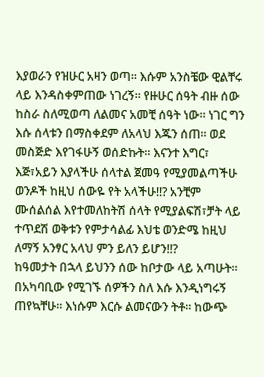እያወራን የዝሁር አዛን ወጣ። እሱም አንስቼው ዊልቸሩ ላይ እንዳስቀምጠው ነገረኝ። የዙሁር ሰዓት ብዙ ሰው ከስራ ስለሚወጣ ለልመና አመቺ ሰዓት ነው። ነገር ግን እሱ ሰላቱን በማስቀደም ለአላህ እጁን ሰጠ። ወደ መስጅድ እየገፋሁኝ ወሰድኩት። እናንተ እግር፣ እጅ፣አይን እያላችሁ ሰላተል ጀመዓ የሚያመልጣችሁ ወንዶች ከዚህ ሰውዬ የት አላችሁ!!? አንቺም ሙሰልሰል እየተመለከትሽ ሰላት የሚያልፍሽ፣ቻት ላይ ተጥደሽ ወቅቱን የምታሳልፊ እህቴ ወንድሜ ከዚህ ለማኝ አንፃር አላህ ምን ይለን ይሆን!!?
ከዓመታት በኋላ ይህንን ሰው ከቦታው ላይ አጣሁት። በአካባቢው የሚገኙ ሰዎችን ስለ እሱ እንዲነግሩኝ ጠየኳቸሁ። እነሱም እርሱ ልመናውን ትቶ። ከውጭ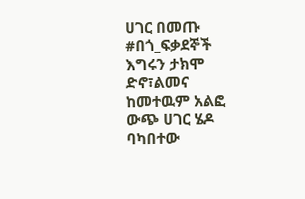ሀገር በመጡ #በጎ_ፍቃደኞች እግሩን ታክሞ ድኖ፣ልመና ከመተዉም አልፎ ውጭ ሀገር ሄዶ ባካበተው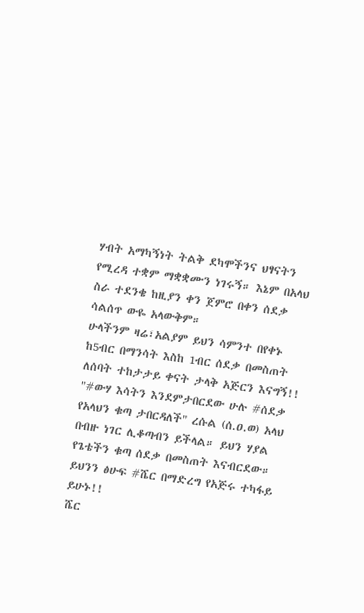ሃብት አማካኝነት ትልቅ ደካሞችንና ህፃናትን የሚረዳ ተቋም ማቋቋሙን ነገሩኝ። እኔም በአላህ ስራ ተደንቄ ከዚያን ቀን ጀምሮ በቀን ሰደቃ ሳልሰጥ ውዬ አላውቅም።
ሁላችንም ዛሬ፣አልያም ይህን ሳምንተ በየቀኑ ከ5ብር በማንሳት እስከ 1ብር ሰደቃ በመስጠት ለሰባት ተከታታይ ቀናት ታላቅ አጅርን እናግኝ!!
"#ውሃ እሳትን እንደምታበርደው ሁሉ #ሰደቃ የአላህን ቁጣ ታበርዳለች" ረሱል (ሰ.ዐ.ወ) አላህ በብዙ ነገር ሊቆጣብን ይችላል። ይህን ሃያል የጌቴችን ቁጣ ሰደቃ በመስጠት እናብርደው።
ይህንን ፅሁፍ #ሼር በማድረግ የአጅሩ ተካፋይ ይሁኑ!!
ሼር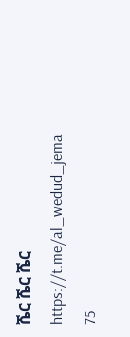ሼር ሼር ሼር
https://t.me/al_wedud_jema
75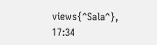views{^Sala^}, 17:34